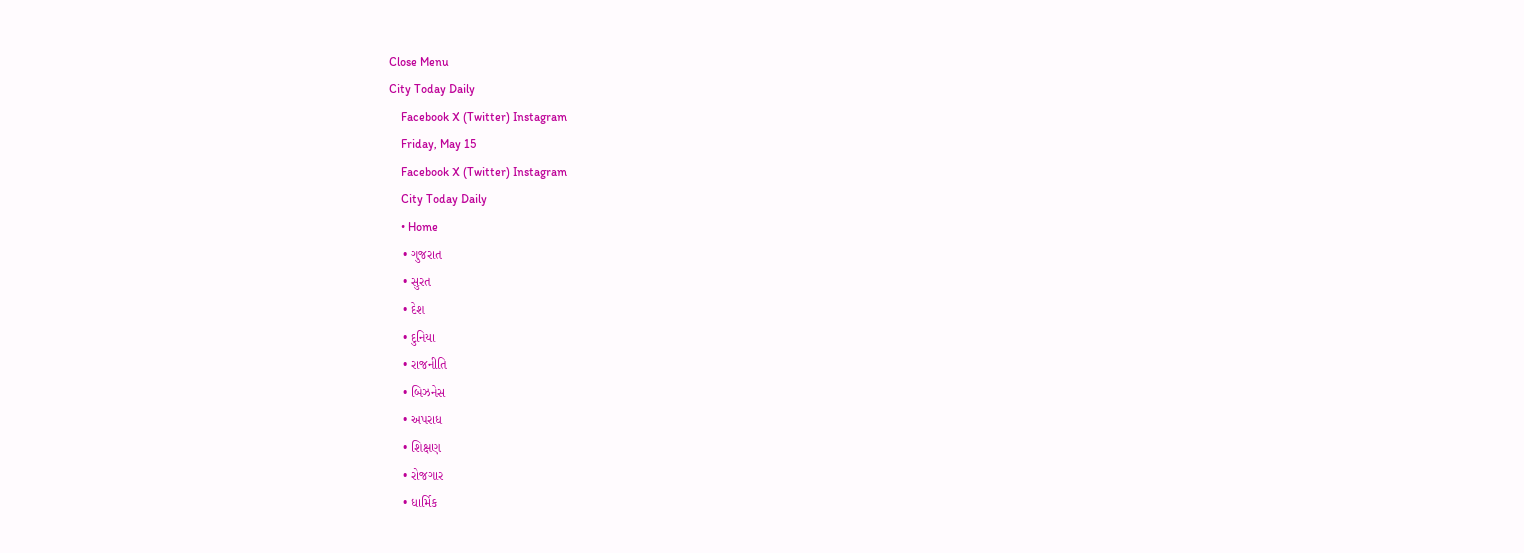Close Menu
City Today Daily
    Facebook X (Twitter) Instagram
    Friday, May 15
    Facebook X (Twitter) Instagram
    City Today Daily
    • Home
    • ગુજરાત
    • સુરત
    • દેશ
    • દુનિયા
    • રાજનીતિ
    • બિઝનેસ
    • અપરાધ
    • શિક્ષણ
    • રોજગાર
    • ધાર્મિક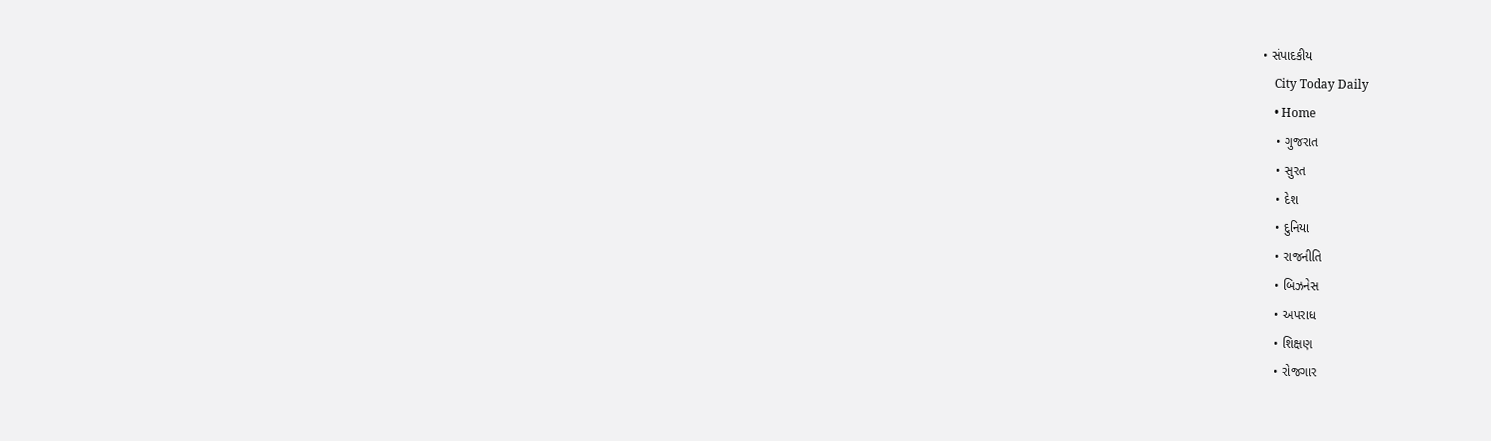• સંપાદકીય
    City Today Daily
    • Home
    • ગુજરાત
    • સુરત
    • દેશ
    • દુનિયા
    • રાજનીતિ
    • બિઝનેસ
    • અપરાધ
    • શિક્ષણ
    • રોજગાર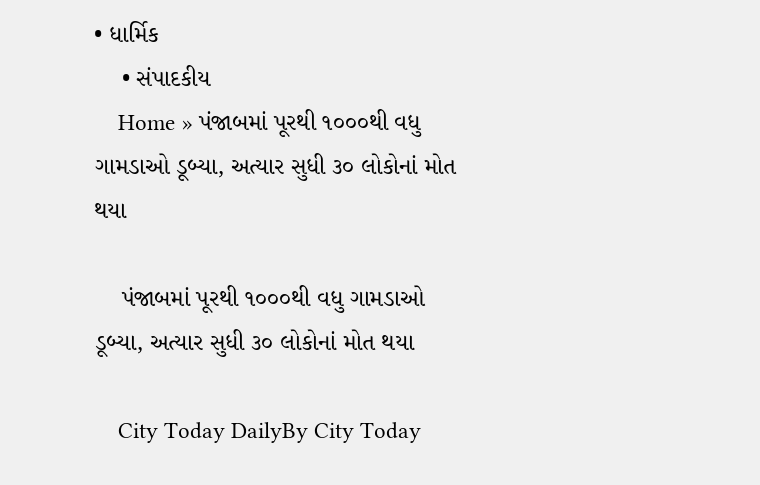• ધાર્મિક
    • સંપાદકીય
    Home » પંજાબમાં પૂરથી ૧૦૦૦થી વધુ ગામડાઓ ડૂબ્યા, અત્યાર સુધી ૩૦ લોકોનાં મોત થયા

    પંજાબમાં પૂરથી ૧૦૦૦થી વધુ ગામડાઓ ડૂબ્યા, અત્યાર સુધી ૩૦ લોકોનાં મોત થયા

    City Today DailyBy City Today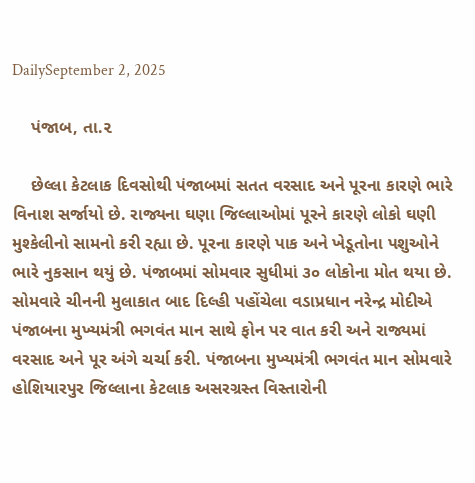DailySeptember 2, 2025

    પંજાબ, તા.૨

    છેલ્લા કેટલાક દિવસોથી પંજાબમાં સતત વરસાદ અને પૂરના કારણે ભારે વિનાશ સર્જાયો છે. રાજ્યના ઘણા જિલ્લાઓમાં પૂરને કારણે લોકો ઘણી મુશ્કેલીનો સામનો કરી રહ્યા છે. પૂરના કારણે પાક અને ખેડૂતોના પશુઓને ભારે નુકસાન થયું છે. પંજાબમાં સોમવાર સુધીમાં ૩૦ લોકોના મોત થયા છે. સોમવારે ચીનની મુલાકાત બાદ દિલ્હી પહોંચેલા વડાપ્રધાન નરેન્દ્ર મોદીએ પંજાબના મુખ્યમંત્રી ભગવંત માન સાથે ફોન પર વાત કરી અને રાજ્યમાં વરસાદ અને પૂર અંગે ચર્ચા કરી. પંજાબના મુખ્યમંત્રી ભગવંત માન સોમવારે હોશિયારપુર જિલ્લાના કેટલાક અસરગ્રસ્ત વિસ્તારોની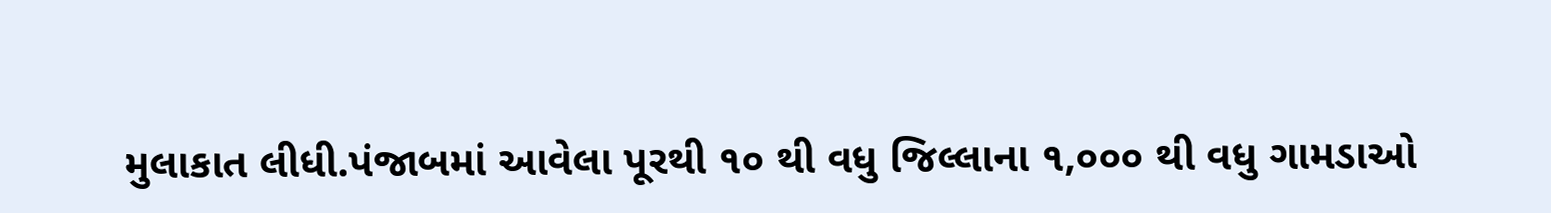મુલાકાત લીધી.પંજાબમાં આવેલા પૂરથી ૧૦ થી વધુ જિલ્લાના ૧,૦૦૦ થી વધુ ગામડાઓ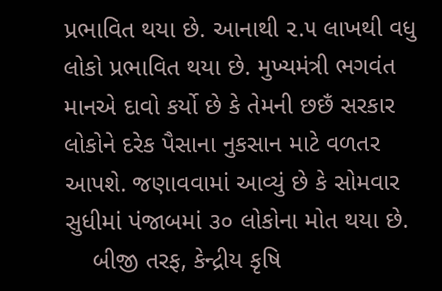પ્રભાવિત થયા છે. આનાથી ૨.૫ લાખથી વધુ લોકો પ્રભાવિત થયા છે. મુખ્યમંત્રી ભગવંત માનએ દાવો કર્યો છે કે તેમની છછઁ સરકાર લોકોને દરેક પૈસાના નુકસાન માટે વળતર આપશે. જણાવવામાં આવ્યું છે કે સોમવાર સુધીમાં પંજાબમાં ૩૦ લોકોના મોત થયા છે.
    બીજી તરફ, કેન્દ્રીય કૃષિ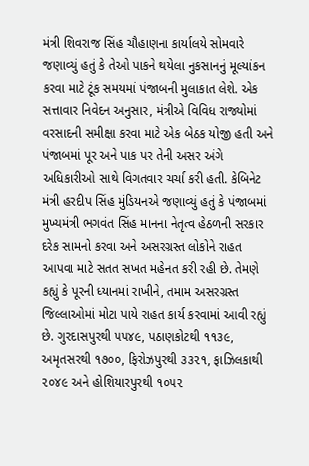મંત્રી શિવરાજ સિંહ ચૌહાણના કાર્યાલયે સોમવારે જણાવ્યું હતું કે તેઓ પાકને થયેલા નુકસાનનું મૂલ્યાંકન કરવા માટે ટૂંક સમયમાં પંજાબની મુલાકાત લેશે. એક સત્તાવાર નિવેદન અનુસાર, મંત્રીએ વિવિધ રાજ્યોમાં વરસાદની સમીક્ષા કરવા માટે એક બેઠક યોજી હતી અને પંજાબમાં પૂર અને પાક પર તેની અસર અંગે અધિકારીઓ સાથે વિગતવાર ચર્ચા કરી હતી. કેબિનેટ મંત્રી હરદીપ સિંહ મુંડિયનએ જણાવ્યું હતું કે પંજાબમાં મુખ્યમંત્રી ભગવંત સિંહ માનના નેતૃત્વ હેઠળની સરકાર દરેક સામનો કરવા અને અસરગ્રસ્ત લોકોને રાહત આપવા માટે સતત સખત મહેનત કરી રહી છે. તેમણે કહ્યું કે પૂરની ધ્યાનમાં રાખીને, તમામ અસરગ્રસ્ત જિલ્લાઓમાં મોટા પાયે રાહત કાર્ય કરવામાં આવી રહ્યું છે. ગુરદાસપુરથી ૫૫૪૯, પઠાણકોટથી ૧૧૩૯, અમૃતસરથી ૧૭૦૦, ફિરોઝપુરથી ૩૩૨૧, ફાઝિલકાથી ૨૦૪૯ અને હોશિયારપુરથી ૧૦૫૨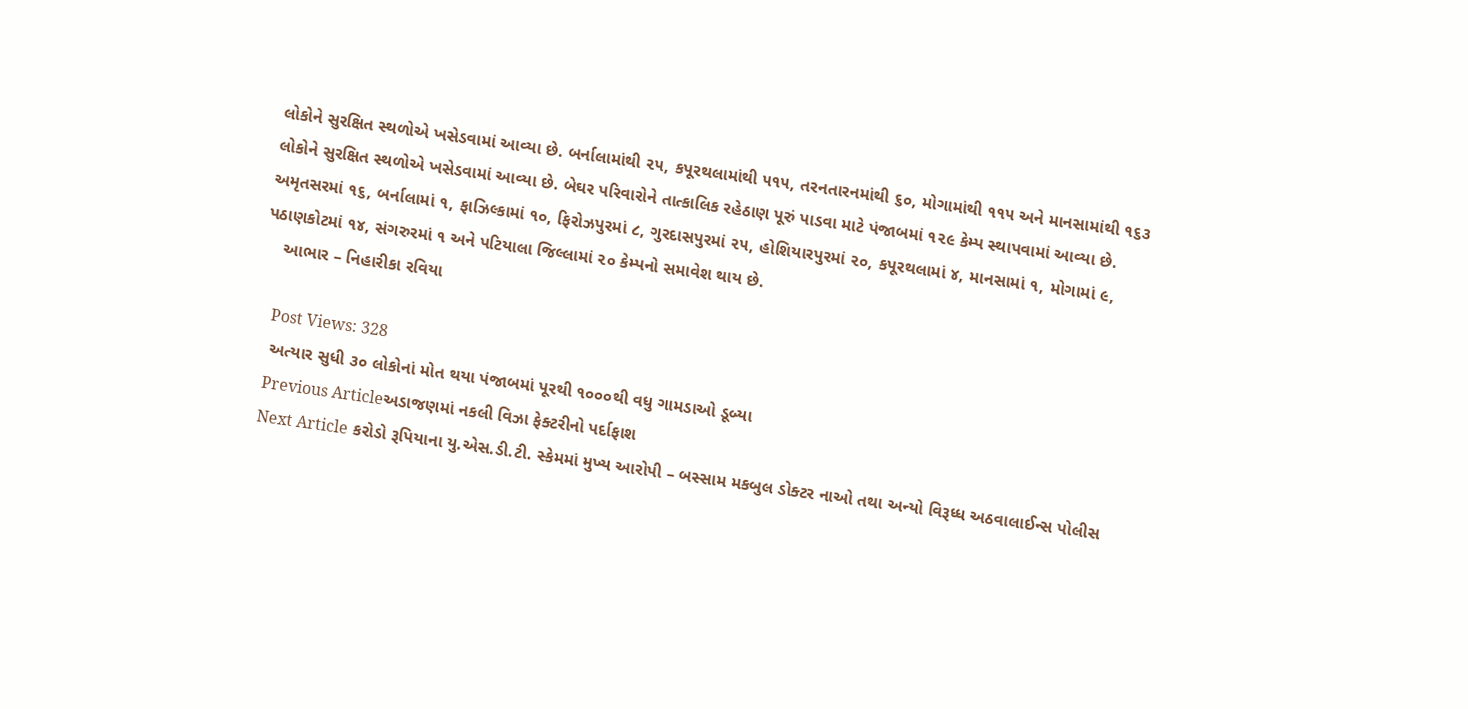લોકોને સુરક્ષિત સ્થળોએ ખસેડવામાં આવ્યા છે. બર્નાલામાંથી ૨૫, કપૂરથલામાંથી ૫૧૫, તરનતારનમાંથી ૬૦, મોગામાંથી ૧૧૫ અને માનસામાંથી ૧૬૩ લોકોને સુરક્ષિત સ્થળોએ ખસેડવામાં આવ્યા છે. બેઘર પરિવારોને તાત્કાલિક રહેઠાણ પૂરું પાડવા માટે પંજાબમાં ૧૨૯ કેમ્પ સ્થાપવામાં આવ્યા છે. અમૃતસરમાં ૧૬, બર્નાલામાં ૧, ફાઝિલ્કામાં ૧૦, ફિરોઝપુરમાં ૮, ગુરદાસપુરમાં ૨૫, હોશિયારપુરમાં ૨૦, કપૂરથલામાં ૪, માનસામાં ૧, મોગામાં ૯, પઠાણકોટમાં ૧૪, સંગરુરમાં ૧ અને પટિયાલા જિલ્લામાં ૨૦ કેમ્પનો સમાવેશ થાય છે.
    આભાર – નિહારીકા રવિયા

    Post Views: 328
    અત્યાર સુધી ૩૦ લોકોનાં મોત થયા પંજાબમાં પૂરથી ૧૦૦૦થી વધુ ગામડાઓ ડૂબ્યા
    Previous Articleઅડાજણમાં નકલી વિઝા ફેક્ટરીનો પર્દાફાશ
    Next Article કરોડો રૂપિયાના યુ.એસ.ડી.ટી. સ્કેમમાં મુખ્ય આરોપી – બસ્સામ મકબુલ ડોક્ટર નાઓ તથા અન્યો વિરૂધ્ધ અઠવાલાઈન્સ પોલીસ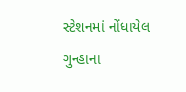સ્ટેશનમાં નોંધાયેલ ગુન્હાના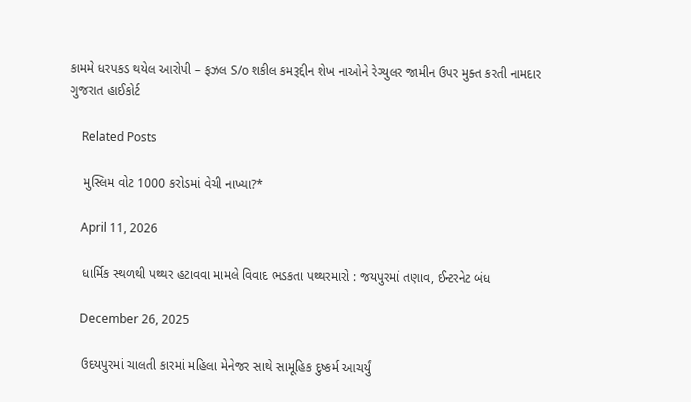કામમે ધરપકડ થયેલ આરોપી – ફઝલ S/o શકીલ કમરૂદ્દીન શેખ નાઓને રેગ્યુલર જામીન ઉપર મુક્ત કરતી નામદાર ગુજરાત હાઈકોર્ટ

    Related Posts

    મુસ્લિમ વોટ 1000 કરોડમાં વેચી નાખ્યા?*

    April 11, 2026

    ધાર્મિક સ્થળથી પથ્થર હટાવવા મામલે વિવાદ ભડકતા પથ્થરમારો : જયપુરમાં તણાવ, ઈન્ટરનેટ બંધ

    December 26, 2025

    ઉદયપુરમાં ચાલતી કારમાં મહિલા મેનેજર સાથે સામૂહિક દુષ્કર્મ આચર્યું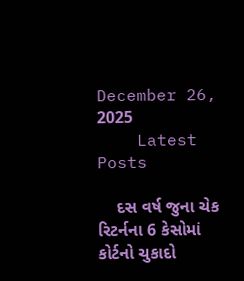December 26, 2025
    Latest Posts

    દસ વર્ષ જુના ચેક રિટર્નના 6 કેસોમાં કોર્ટનો ચુકાદો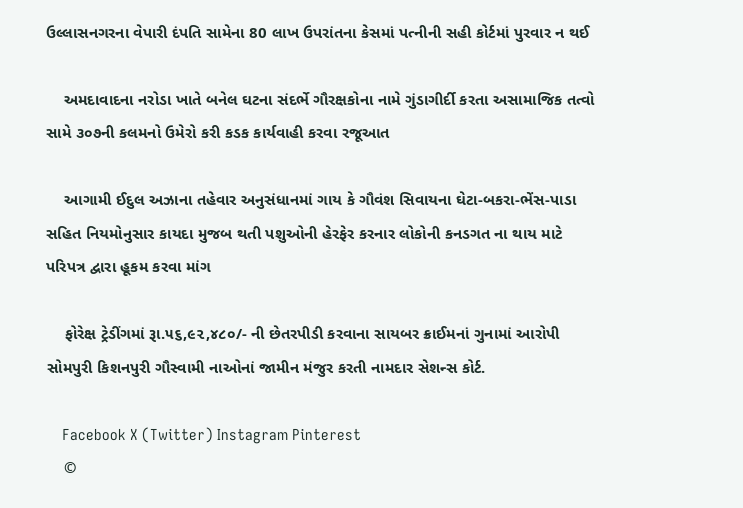ઉલ્લાસનગરના વેપારી દંપતિ સામેના 80 લાખ ઉપરાંતના કેસમાં પત્નીની સહી કોર્ટમાં પુરવાર ન થઈ

    અમદાવાદના નરોડા ખાતે બનેલ ઘટના સંદર્ભે ગૌરક્ષકોના નામે ગુંડાગીર્દી કરતા અસામાજિક તત્વો સામે ૩૦૭ની કલમનો ઉમેરો કરી કડક કાર્યવાહી કરવા રજૂઆત

    આગામી ઈદુલ અઝાના તહેવાર અનુસંધાનમાં ગાય કે ગૌવંશ સિવાયના ઘેટા-બકરા-ભેંસ-પાડા સહિત નિયમોનુસાર કાયદા મુજબ થતી પશુઓની હેરફેર કરનાર લોકોની કનડગત ના થાય માટે પરિપત્ર દ્વારા હૂકમ કરવા માંગ

    ફોરેક્ષ ટ્રેડીંગમાં રૂા.૫૬,૯૨,૪૮૦/- ની છેતરપીડી કરવાના સાયબર ક્રાઈમનાં ગુનામાં આરોપી સોમપુરી કિશનપુરી ગૌસ્વામી નાઓનાં જામીન મંજુર કરતી નામદાર સેશન્સ કોર્ટ.

    Facebook X (Twitter) Instagram Pinterest
    ©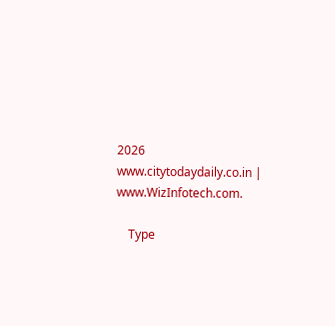2026 www.citytodaydaily.co.in | www.WizInfotech.com.

    Type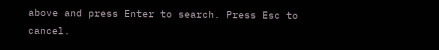above and press Enter to search. Press Esc to cancel.